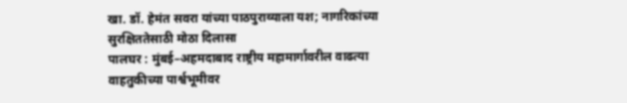खा. डॉ. हेमंत सवरा यांच्या पाठपुराव्याला यश; नागरिकांच्या सुरक्षिततेसाठी मोठा दिलासा
पालघर : मुंबई–अहमदाबाद राष्ट्रीय महामार्गावरील वाढत्या वाहतुकीच्या पार्श्वभूमीवर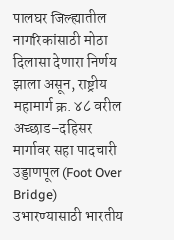पालघर जिल्ह्यातील नागरिकांसाठी मोठा दिलासा देणारा निर्णय झाला असून, राष्ट्रीय महामार्ग क्र. ४८ वरील अच्छाड–दहिसर मार्गावर सहा पादचारी उड्डाणपूल (Foot Over Bridge) उभारण्यासाठी भारतीय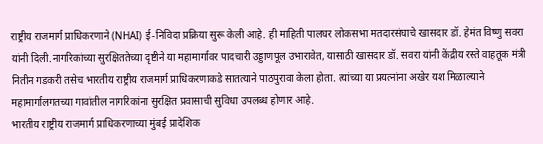राष्ट्रीय राजमार्ग प्राधिकरणाने (NHAI) ई-निविदा प्रक्रिया सुरू केली आहे. ही माहिती पालघर लोकसभा मतदारसंघाचे खासदार डॉ. हेमंत विष्णु सवरा यांनी दिली.नागरिकांच्या सुरक्षिततेच्या दृष्टीने या महामार्गावर पादचारी उड्डाणपूल उभारावेत, यासाठी खासदार डॉ. सवरा यांनी केंद्रीय रस्ते वाहतूक मंत्री नितीन गडकरी तसेच भारतीय राष्ट्रीय राजमार्ग प्राधिकरणाकडे सातत्याने पाठपुरावा केला होता. त्यांच्या या प्रयत्नांना अखेर यश मिळाल्याने महामार्गालगतच्या गावांतील नागरिकांना सुरक्षित प्रवासाची सुविधा उपलब्ध होणार आहे.
भारतीय राष्ट्रीय राजमार्ग प्राधिकरणाच्या मुंबई प्रादेशिक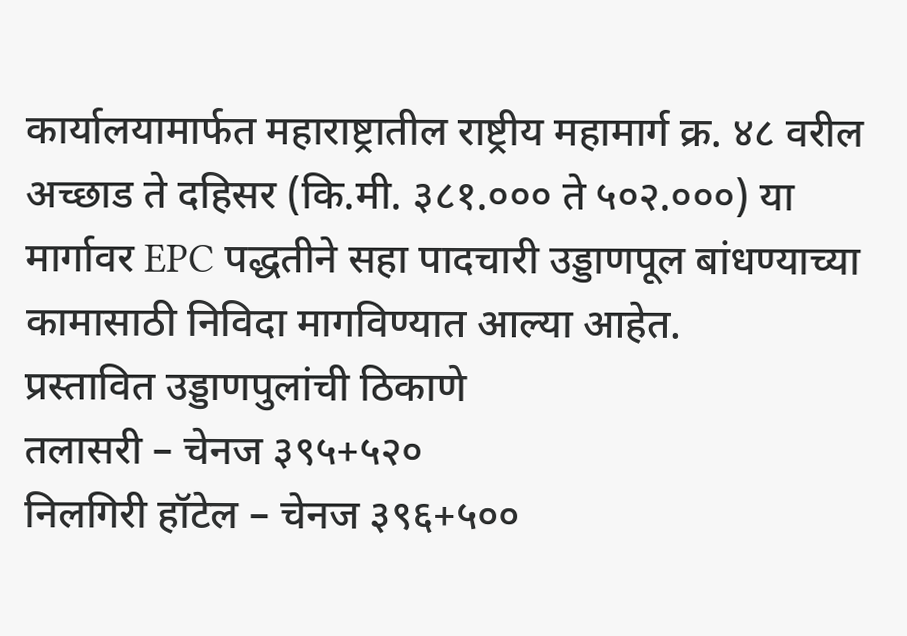कार्यालयामार्फत महाराष्ट्रातील राष्ट्रीय महामार्ग क्र. ४८ वरील अच्छाड ते दहिसर (कि.मी. ३८१.००० ते ५०२.०००) या मार्गावर EPC पद्धतीने सहा पादचारी उड्डाणपूल बांधण्याच्या कामासाठी निविदा मागविण्यात आल्या आहेत.
प्रस्तावित उड्डाणपुलांची ठिकाणे
तलासरी – चेनज ३९५+५२०
निलगिरी हॉटेल – चेनज ३९६+५००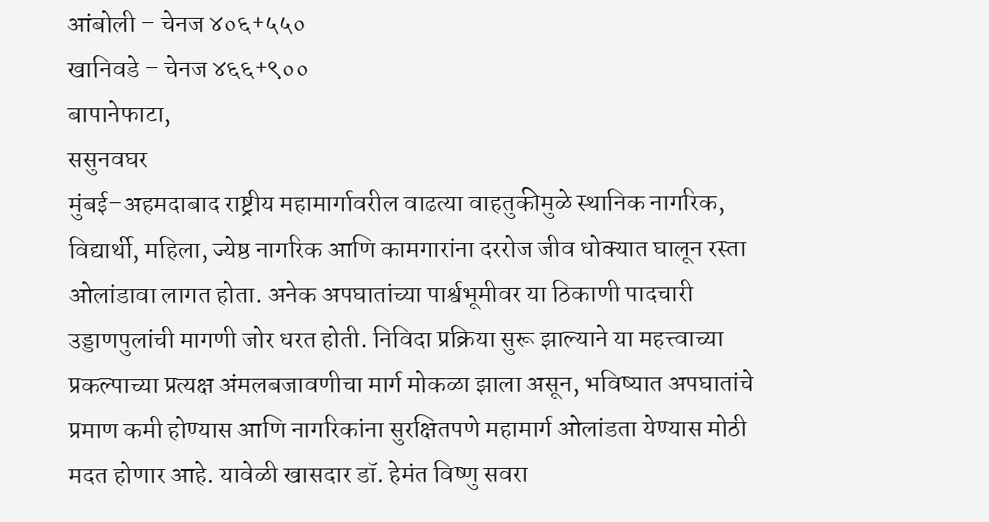आंबोली – चेनज ४०६+५५०
खानिवडे – चेनज ४६६+९००
बापानेफाटा,
ससुनवघर
मुंबई–अहमदाबाद राष्ट्रीय महामार्गावरील वाढत्या वाहतुकीमुळे स्थानिक नागरिक, विद्यार्थी, महिला, ज्येष्ठ नागरिक आणि कामगारांना दररोज जीव धोक्यात घालून रस्ता ओलांडावा लागत होता. अनेक अपघातांच्या पार्श्वभूमीवर या ठिकाणी पादचारी उड्डाणपुलांची मागणी जोर धरत होती. निविदा प्रक्रिया सुरू झाल्याने या महत्त्वाच्या प्रकल्पाच्या प्रत्यक्ष अंमलबजावणीचा मार्ग मोकळा झाला असून, भविष्यात अपघातांचे प्रमाण कमी होण्यास आणि नागरिकांना सुरक्षितपणे महामार्ग ओलांडता येण्यास मोठी मदत होणार आहे. यावेळी खासदार डॉ. हेमंत विष्णु सवरा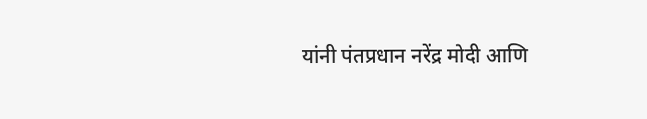यांनी पंतप्रधान नरेंद्र मोदी आणि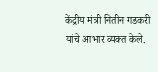केंद्रीय मंत्री नितीन गडकरी यांचे आभार व्यक्त केले.